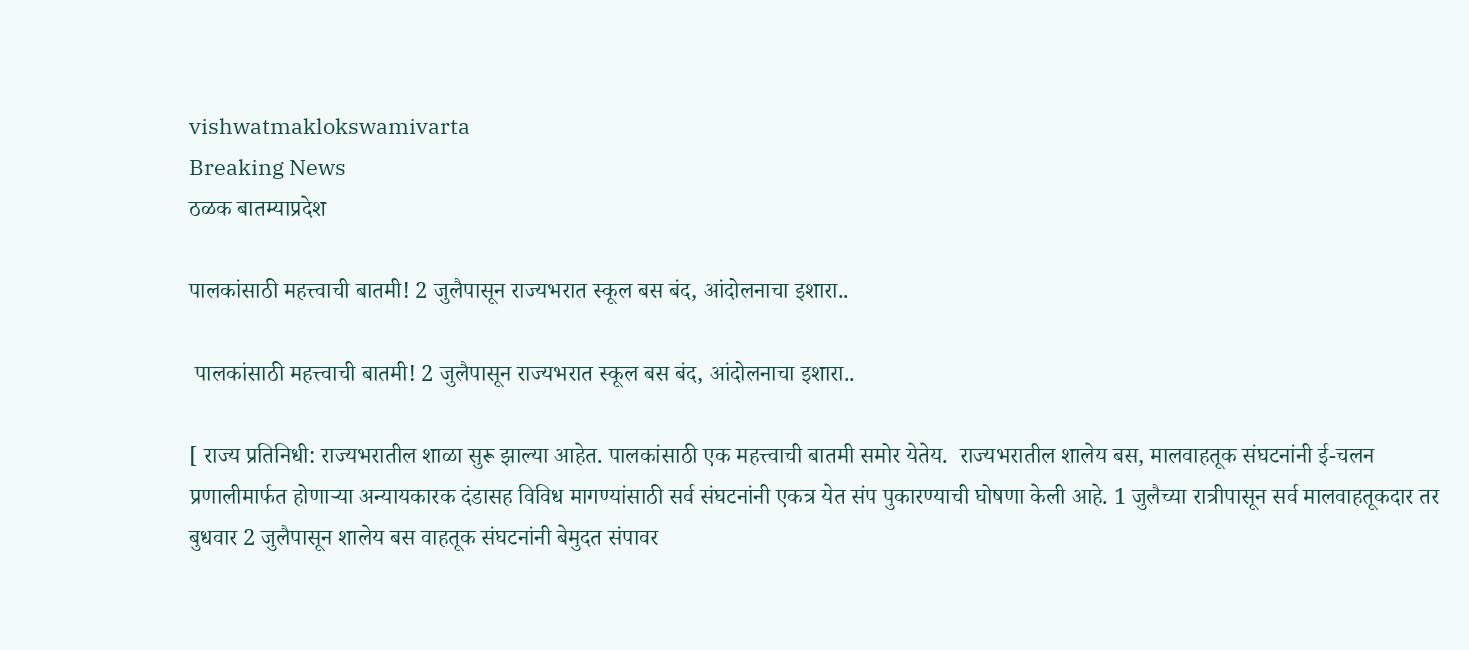vishwatmaklokswamivarta
Breaking News
ठळक बातम्याप्रदेश

पालकांसाठी महत्त्वाची बातमी! 2 जुलैपासून राज्यभरात स्कूल बस बंद, आंदोलनाचा इशारा..

 पालकांसाठी महत्त्वाची बातमी! 2 जुलैपासून राज्यभरात स्कूल बस बंद, आंदोलनाचा इशारा..

[ राज्य प्रतिनिधी: राज्यभरातील शाळा सुरू झाल्या आहेत. पालकांसाठी एक महत्त्वाची बातमी समोर येतेय.  राज्यभरातील शालेय बस, मालवाहतूक संघटनांनी ई-चलन प्रणालीमार्फत होणाऱ्या अन्यायकारक दंडासह विविध मागण्यांसाठी सर्व संघटनांनी एकत्र येत संप पुकारण्याची घोषणा केली आहे. 1 जुलैच्या रात्रीपासून सर्व मालवाहतूकदार तर बुधवार 2 जुलैपासून शालेय बस वाहतूक संघटनांनी बेमुदत संपावर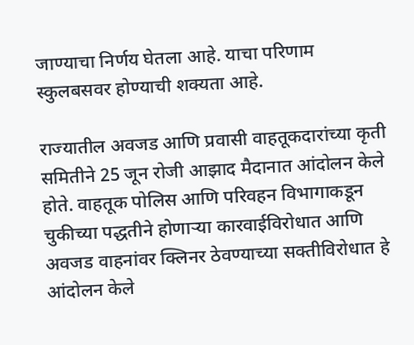जाण्याचा निर्णय घेतला आहे. याचा परिणाम स्कुलबसवर होण्याची शक्यता आहे.

राज्यातील अवजड आणि प्रवासी वाहतूकदारांच्या कृती समितीने 25 जून रोजी आझाद मैदानात आंदोलन केले होते. वाहतूक पोलिस आणि परिवहन विभागाकडून चुकीच्या पद्धतीने होणाऱ्या कारवाईविरोधात आणि अवजड वाहनांवर क्लिनर ठेवण्याच्या सक्तीविरोधात हे आंदोलन केले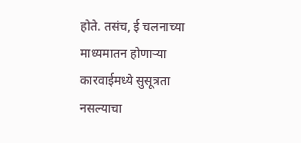होते. तसंच, ई चलनाच्या माध्यमातन होणाऱ्या कारवाईमध्ये सुसूत्रता नसल्याचा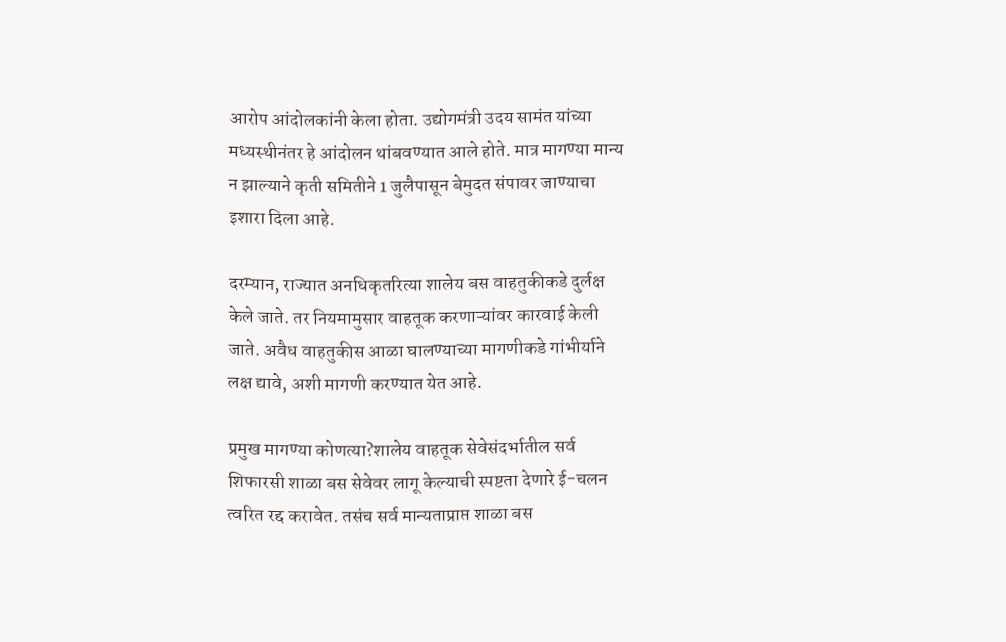आरोप आंदोलकांनी केला होता. उद्योगमंत्री उदय सामंत यांच्या मध्यस्थीनंतर हे आंदोलन थांबवण्यात आले होते. मात्र मागण्या मान्य न झाल्याने कृती समितीने 1 जुलैपासून बेमुदत संपावर जाण्याचा इशारा दिला आहे.

दरम्यान, राज्यात अनधिकृतरित्या शालेय बस वाहतुकीकडे दुर्लक्ष केले जाते. तर नियमामुसार वाहतूक करणाऱ्यांवर कारवाई केली जाते. अवैध वाहतुकीस आळा घालण्याच्या मागणीकडे गांभीर्याने लक्ष द्यावे, अशी मागणी करण्यात येत आहे.

प्रमुख मागण्या कोणत्या?शालेय वाहतूक सेवेसंदर्भातील सर्व शिफारसी शाळा बस सेवेवर लागू केल्याची स्पष्टता देणारे ई-चलन त्वरित रद्द करावेत. तसंच सर्व मान्यताप्राप्त शाळा बस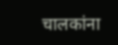चालकांना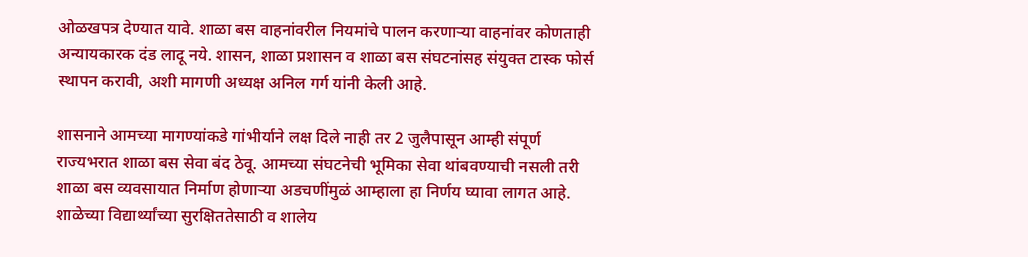ओळखपत्र देण्यात यावे. शाळा बस वाहनांवरील नियमांचे पालन करणाऱ्या वाहनांवर कोणताही अन्यायकारक दंड लादू नये. शासन, शाळा प्रशासन व शाळा बस संघटनांसह संयुक्त टास्क फोर्स स्थापन करावी, अशी मागणी अध्यक्ष अनिल गर्ग यांनी केली आहे.

शासनाने आमच्या मागण्यांकडे गांभीर्याने लक्ष दिले नाही तर 2 जुलैपासून आम्ही संपूर्ण राज्यभरात शाळा बस सेवा बंद ठेवू. आमच्या संघटनेची भूमिका सेवा थांबवण्याची नसली तरी शाळा बस व्यवसायात निर्माण होणाऱ्या अडचणींमुळं आम्हाला हा निर्णय घ्यावा लागत आहे. शाळेच्या विद्यार्थ्यांच्या सुरक्षिततेसाठी व शालेय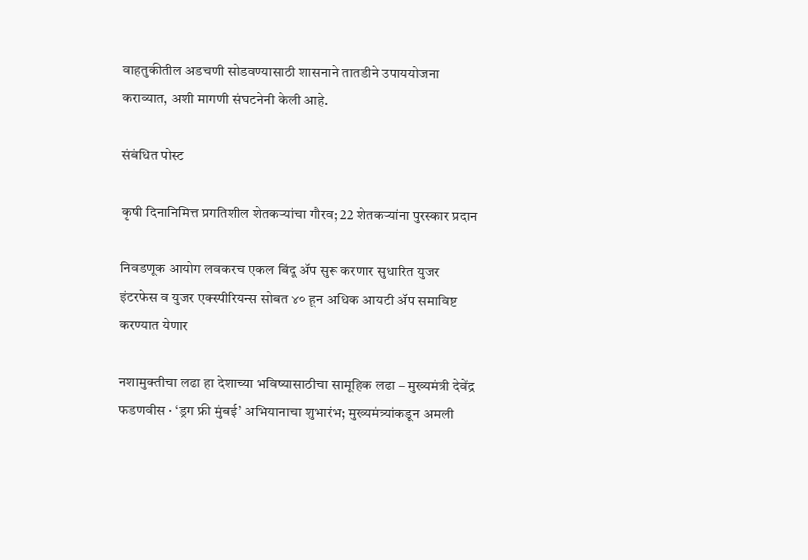वाहतुकीतील अडचणी सोडवण्यासाठी शासनाने तातडीने उपाययोजना कराव्यात, अशी मागणी संघटनेनी केली आहे.

संबंधित पोस्ट

कृषी दिनानिमित्त प्रगतिशील शेतकऱ्यांचा गौरव; 22 शेतकऱ्यांना पुरस्कार प्रदान

निवडणूक आयोग लवकरच एकल बिंदू ॲप सुरू करणार सुधारित युजर इंटरफेस व युजर एक्स्पीरियन्स सोबत ४० हून अधिक आयटी ॲप समाविष्ट करण्यात येणार

नशामुक्तीचा लढा हा देशाच्या भविष्यासाठीचा सामूहिक लढा – मुख्यमंत्री देवेंद्र फडणवीस · ‘ड्रग फ्री मुंबई’ अभियानाचा शुभारंभ; मुख्यमंत्र्यांकडून अमली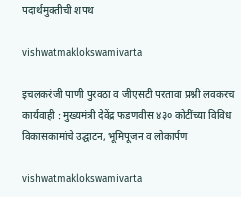पदार्थमुक्तीची शपथ

vishwatmaklokswamivarta

इचलकरंजी पाणी पुरवठा व जीएसटी परतावा प्रश्नी लवकरच कार्यवाही : मुख्यमंत्री देवेंद्र फडणवीस ४३० कोटींच्या विविध विकासकामांचे उद्घाटन, भूमिपूजन व लोकार्पण

vishwatmaklokswamivarta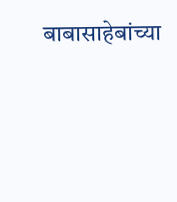बाबासाहेबांच्या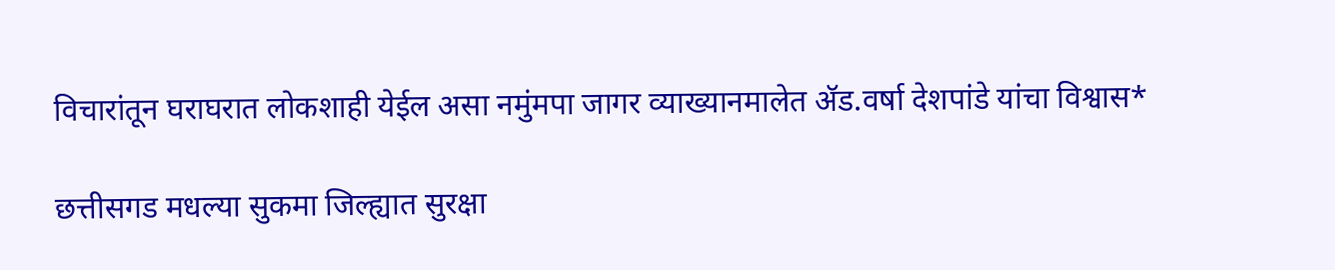विचारांतून घराघरात लोकशाही येईल असा नमुंमपा जागर व्याख्यानमालेत ॲड.वर्षा देशपांडे यांचा विश्वास*

छत्तीसगड मधल्या सुकमा जिल्ह्यात सुरक्षा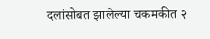दलांसोबत झालेल्या चकमकीत २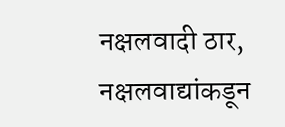नक्षलवादी ठार, नक्षलवाद्यांकडून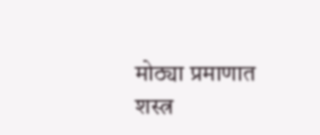मोठ्या प्रमाणात शस्त्र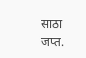साठा जप्त.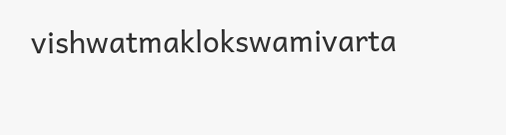vishwatmaklokswamivarta